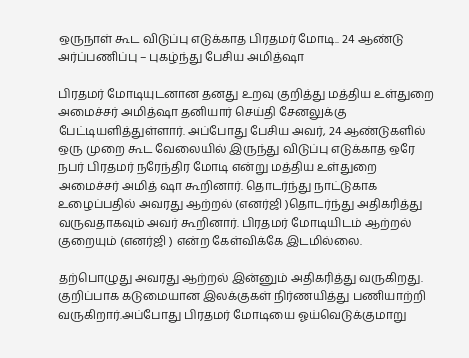ஒருநாள் கூட விடுப்பு எடுக்காத பிரதமர் மோடி.. 24 ஆண்டு அர்ப்பணிப்பு – புகழ்ந்து பேசிய அமித்ஷா

பிரதமர் மோடியுடனான தனது உறவு குறித்து மத்திய உள்துறை அமைச்சர் அமித்ஷா தனியார் செய்தி சேனலுக்கு பேட்டியளித்துள்ளார். அப்போது பேசிய அவர், 24 ஆண்டுகளில் ஒரு முறை கூட வேலையில் இருந்து விடுப்பு எடுக்காத ஒரே நபர் பிரதமர் நரேந்திர மோடி என்று மத்திய உள்துறை அமைச்சர் அமித் ஷா கூறினார். தொடர்ந்து நாட்டுகாக உழைப்பதில் அவரது ஆற்றல் (எனர்ஜி )தொடர்ந்து அதிகரித்து வருவதாகவும் அவர் கூறினார். பிரதமர் மோடியிடம் ஆற்றல் குறையும் (எனர்ஜி ) என்ற கேள்விக்கே இடமில்லை.

தற்பொழுது அவரது ஆற்றல் இன்னும் அதிகரித்து வருகிறது. குறிப்பாக கடுமையான இலக்குகள் நிர்ணயித்து பணியாற்றி வருகிறார்.அப்போது பிரதமர் மோடியை ஓய்வெடுக்குமாறு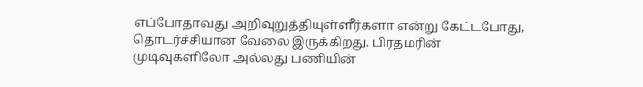எப்போதாவது அறிவுறுத்தியுள்ளீர்களா என்று கேட்டபோது, தொடர்ச்சியான வேலை இருக்கிறது. பிரதமரின் முடிவுகளிலோ அல்லது பணியின்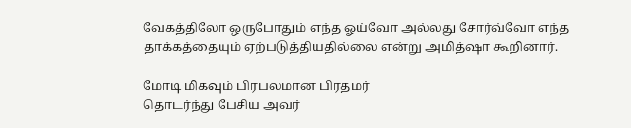வேகத்திலோ ஒருபோதும் எந்த ஓய்வோ அல்லது சோர்வ்வோ எந்த தாக்கத்தையும் ஏற்படுத்தியதில்லை என்று அமித்ஷா கூறினார்.

மோடி மிகவும் பிரபலமான பிரதமர்
தொடர்ந்து பேசிய அவர்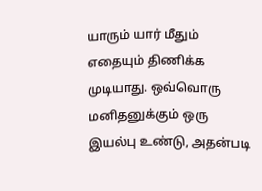யாரும் யார் மீதும் எதையும் திணிக்க முடியாது. ஒவ்வொரு மனிதனுக்கும் ஒரு இயல்பு உண்டு, அதன்படி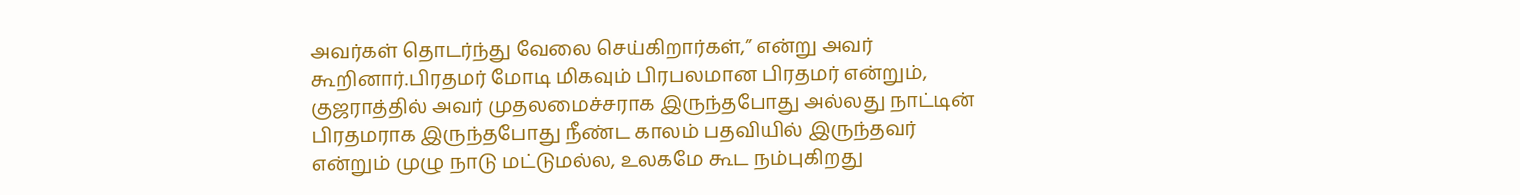அவர்கள் தொடர்ந்து வேலை செய்கிறார்கள்,” என்று அவர் கூறினார்.பிரதமர் மோடி மிகவும் பிரபலமான பிரதமர் என்றும், குஜராத்தில் அவர் முதலமைச்சராக இருந்தபோது அல்லது நாட்டின் பிரதமராக இருந்தபோது நீண்ட காலம் பதவியில் இருந்தவர் என்றும் முழு நாடு மட்டுமல்ல, உலகமே கூட நம்புகிறது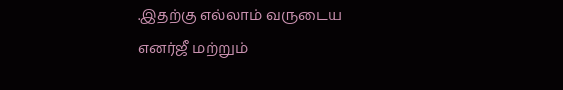.இதற்கு எல்லாம் வருடைய எனர்ஜீ மற்றும்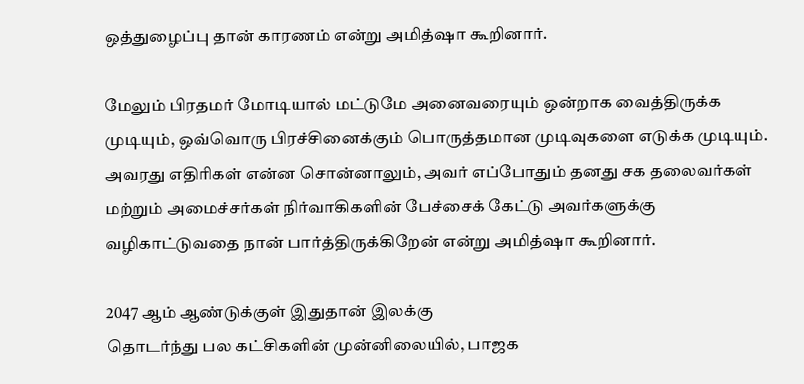ஒத்துழைப்பு தான் காரணம் என்று அமித்ஷா கூறினார்.

மேலும் பிரதமர் மோடியால் மட்டுமே அனைவரையும் ஒன்றாக வைத்திருக்க முடியும், ஒவ்வொரு பிரச்சினைக்கும் பொருத்தமான முடிவுகளை எடுக்க முடியும். அவரது எதிரிகள் என்ன சொன்னாலும், அவர் எப்போதும் தனது சக தலைவர்கள் மற்றும் அமைச்சர்கள் நிர்வாகிகளின் பேச்சைக் கேட்டு அவர்களுக்கு வழிகாட்டுவதை நான் பார்த்திருக்கிறேன் என்று அமித்ஷா கூறினார்.

2047 ஆம் ஆண்டுக்குள் இதுதான் இலக்கு
தொடர்ந்து பல கட்சிகளின் முன்னிலையில், பாஜக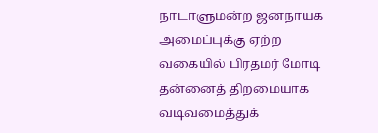நாடாளுமன்ற ஜனநாயக அமைப்புக்கு ஏற்ற வகையில் பிரதமர் மோடி தன்னைத் திறமையாக வடிவமைத்துக்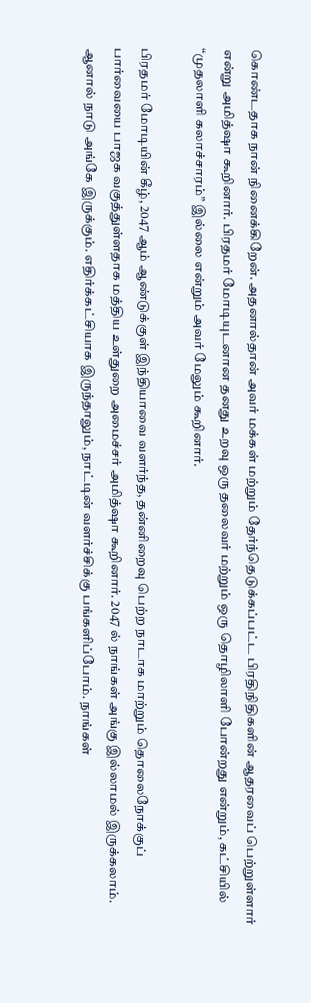கொண்டதாக நான் நினைக்கிறேன். அதனால்தான் அவர் மக்கள் மற்றும் தேர்ந்தெடுக்கப்பட்ட பிரதிநிதிகளின் ஆதரவைப் பெற்றுள்ளார் என்று அமித்ஷா கூறினார். பிரதமர் மோடியுடனான தனது உறவு ஒரு தலைவர் மற்றும் ஒரு தொழிலாளி போன்றது என்றும், கட்சியில் “முதலாளி கலாச்சாரம்” இல்லை என்றும் அவர் மேலும் கூறினார்.

பிரதமர் மோடியின் கீழ், 2047 ஆம் ஆண்டுக்குள் இந்தியாவை வளர்ந்த, தன்னிறைவு பெற்ற நாடாக மாற்றும் தொலைநோக்குப் பார்வையை பாஜக வகுத்துள்ளதாக மத்திய உள்துறை அமைச்சர் அமித்ஷா கூறினார். 2047 ல் நாங்கள் அங்கு இல்லாமல் இருக்கலாம். ஆனால் நாடு அங்கே இருக்கும். எதிர்க்கட்சியாக இருந்தாலும், நாட்டின் வளர்ச்சிக்கு பங்களிப்போம். நாங்கள்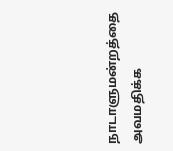நாடாளுமன்றத்தை அவமதிக்க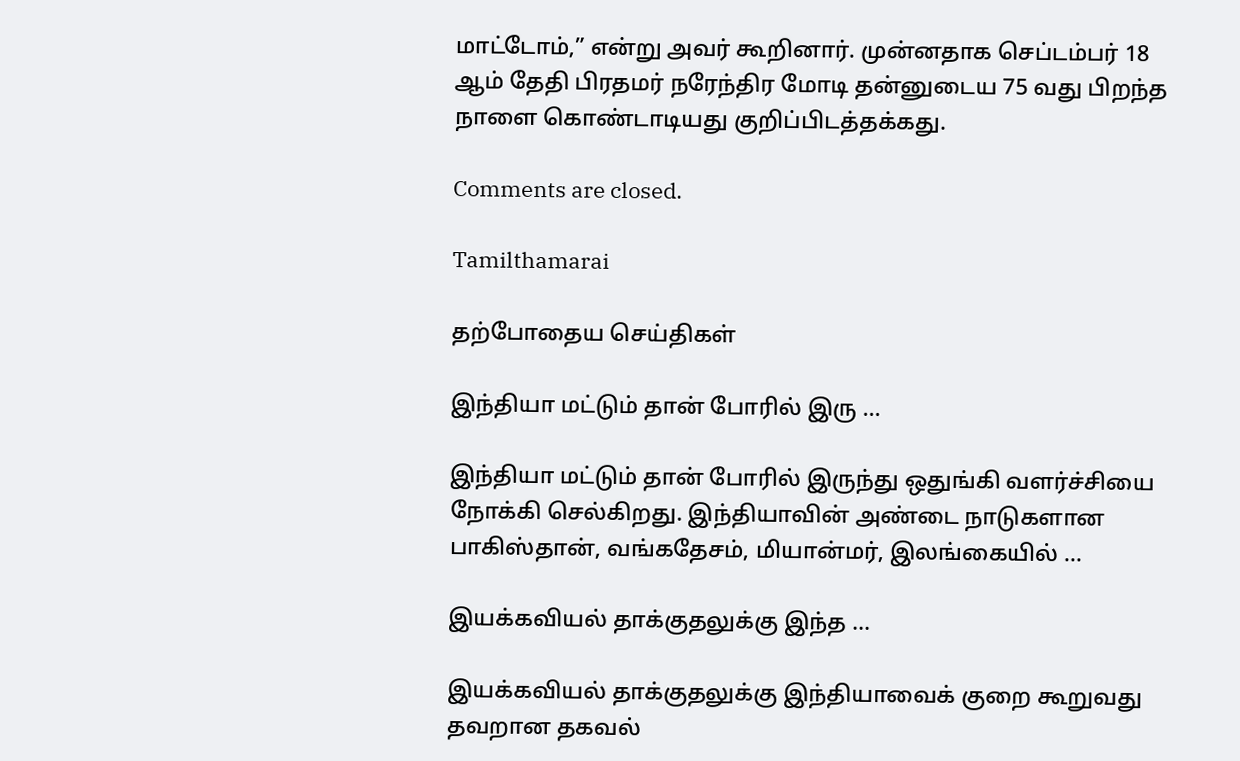மாட்டோம்,” என்று அவர் கூறினார். முன்னதாக செப்டம்பர் 18 ஆம் தேதி பிரதமர் நரேந்திர மோடி தன்னுடைய 75 வது பிறந்த நாளை கொண்டாடியது குறிப்பிடத்தக்கது.

Comments are closed.

Tamilthamarai

தற்போதைய செய்திகள்

இந்தியா மட்டும் தான் போரில் இரு ...

இந்தியா மட்டும் தான் போரில் இருந்து ஒதுங்கி வளர்ச்சியை நோக்கி செல்கிறது. இந்தியாவின் அண்டை நாடுகளான பாகிஸ்தான், வங்கதேசம், மியான்மர், இலங்கையில் ...

இயக்கவியல் தாக்குதலுக்கு இந்த ...

இயக்கவியல் தாக்குதலுக்கு இந்தியாவைக் குறை கூறுவது தவறான தகவல்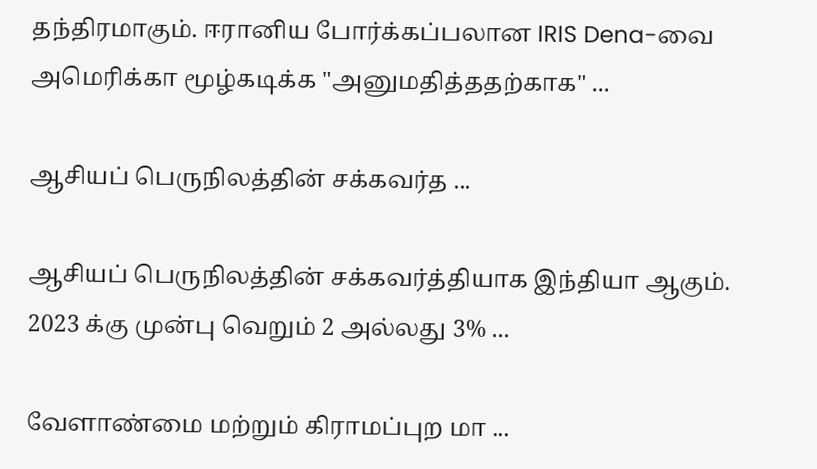தந்திரமாகும். ஈரானிய போர்க்கப்பலான IRIS Dena-வை அமெரிக்கா மூழ்கடிக்க "அனுமதித்ததற்காக" ...

ஆசியப் பெருநிலத்தின் சக்கவர்த ...

ஆசியப் பெருநிலத்தின் சக்கவர்த்தியாக இந்தியா ஆகும். 2023 க்கு முன்பு வெறும் 2 அல்லது 3% ...

வேளாண்மை மற்றும் கிராமப்புற மா ...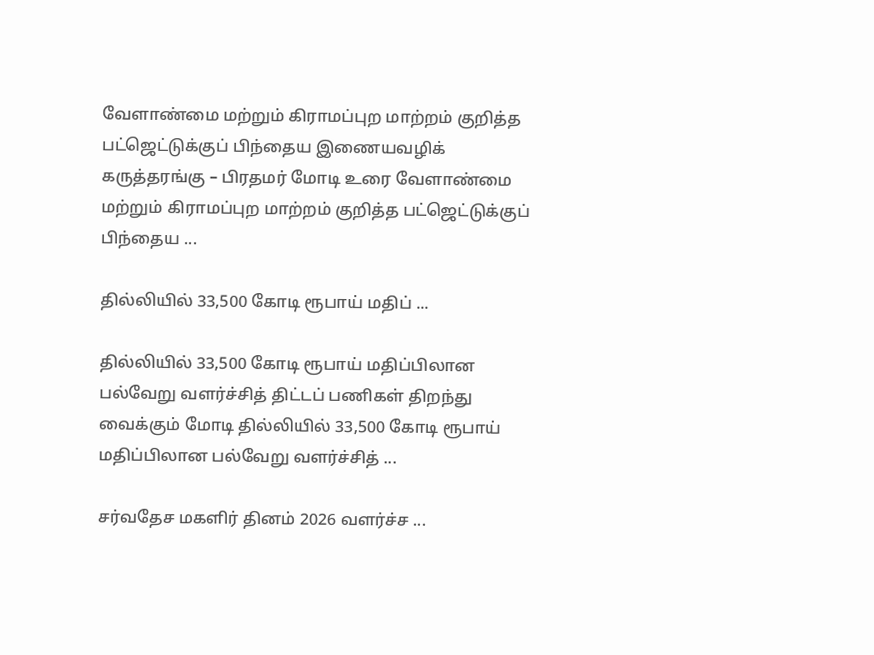வேளாண்மை மற்றும் கிராமப்புற மாற்றம் குறித்த பட்ஜெட்டுக்குப் பிந்தைய இணையவழிக் கருத்தரங்கு – பிரதமர் மோடி உரை வேளாண்மை மற்றும் கிராமப்புற மாற்றம் குறித்த பட்ஜெட்டுக்குப் பிந்தைய ...

தில்லியில் 33,500 கோடி ரூபாய் மதிப் ...

தில்லியில் 33,500 கோடி ரூபாய் மதிப்பிலான பல்வேறு வளர்ச்சித் திட்டப் பணிகள் திறந்து வைக்கும் மோடி தில்லியில் 33,500 கோடி ரூபாய் மதிப்பிலான பல்வேறு வளர்ச்சித் ...

சர்வதேச மகளிர் தினம் 2026 வளர்ச்ச ...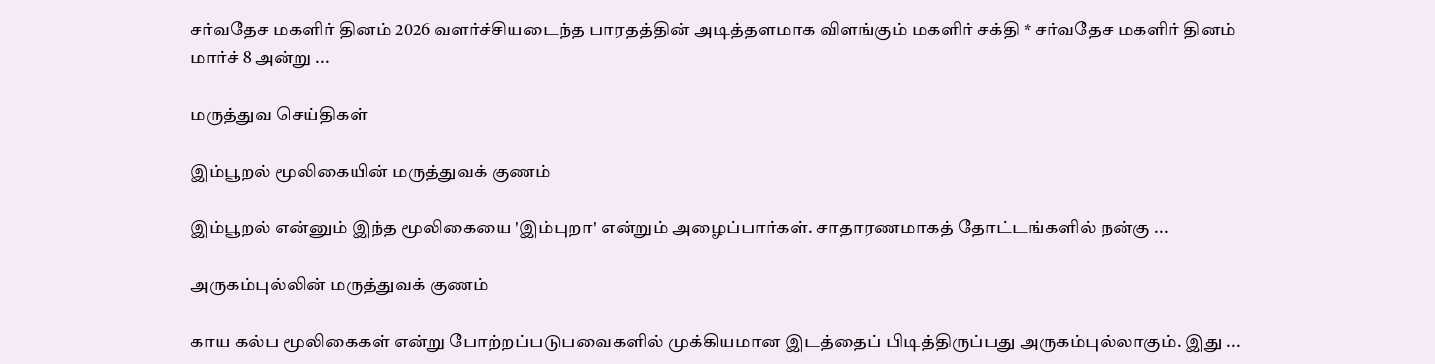சர்வதேச மகளிர் தினம் 2026 வளர்ச்சியடைந்த பாரதத்தின் அடித்தளமாக விளங்கும் மகளிர் சக்தி * சர்வதேச மகளிர் தினம் மார்ச் 8 அன்று ...

மருத்துவ செய்திகள்

இம்பூறல் மூலிகையின் மருத்துவக் குணம்

இம்பூறல் என்னும் இந்த மூலிகையை 'இம்புறா' என்றும் அழைப்பார்கள். சாதாரணமாகத் தோட்டங்களில் நன்கு ...

அருகம்புல்லின் மருத்துவக் குணம்

காய கல்ப மூலிகைகள் என்று போற்றப்படுபவைகளில் முக்கியமான இடத்தைப் பிடித்திருப்பது அருகம்புல்லாகும். இது ...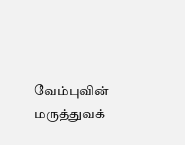வேம்புவின் மருத்துவக்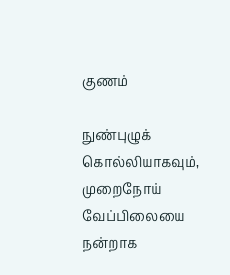குணம்

நுண்புழுக் கொல்லியாகவும், முறைநோய் வேப்பிலையை நன்றாக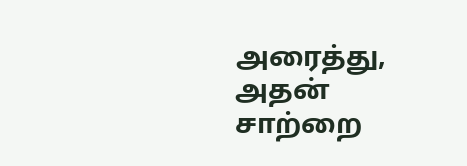அரைத்து, அதன் சாற்றை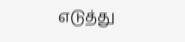எடுத்து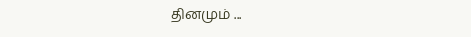தினமும் ...